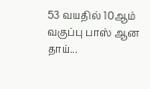53 வயதில் 10ஆம் வகுப்பு பாஸ் ஆன தாய்...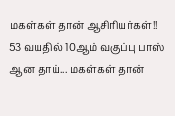மகள்கள் தான் ஆசிரியர்கள்!!
53 வயதில் 10ஆம் வகுப்பு பாஸ் ஆன தாய்... மகள்கள் தான்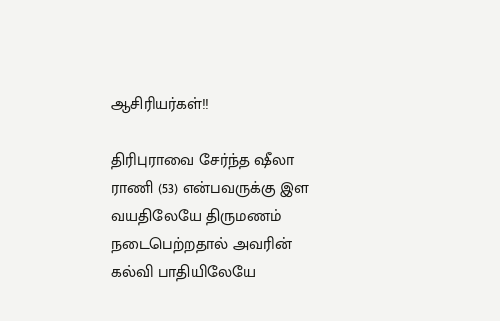ஆசிரியர்கள்!!

திரிபுராவை சேர்ந்த ஷீலா ராணி (53) என்பவருக்கு இள வயதிலேயே திருமணம் நடைபெற்றதால் அவரின் கல்வி பாதியிலேயே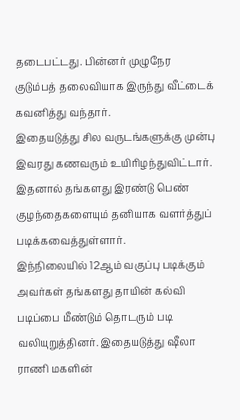தடைபட்டது. பின்னர் முழுநேர குடும்பத் தலைவியாக இருந்து வீட்டைக் கவனித்து வந்தார்.
இதையடுத்து சில வருடங்களுக்கு முன்பு இவரது கணவரும் உயிரிழந்துவிட்டார். இதனால் தங்களது இரண்டு பெண் குழந்தைகளையும் தனியாக வளர்த்துப் படிக்கவைத்துள்ளார்.
இந்நிலையில் 12ஆம் வகுப்பு படிக்கும் அவர்கள் தங்களது தாயின் கல்வி படிப்பை மீண்டும் தொடரும் படி வலியுறுத்தினர். இதையடுத்து ஷீலா ராணி மகளின்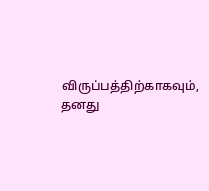விருப்பத்திற்காகவும், தனது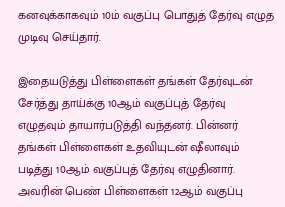கனவுக்காகவும் 10ம் வகுப்பு பொதுத் தேர்வு எழுத முடிவு செய்தார்.

இதையடுத்து பிள்ளைகள் தங்கள் தேர்வுடன் சேர்த்து தாய்க்கு 10ஆம் வகுப்புத் தேர்வு எழுதவும் தாயார்படுத்தி வந்தனர். பின்னர் தங்கள் பிள்ளைகள் உதவியுடன் ஷீலாவும் படித்து 10ஆம் வகுப்புத் தேர்வு எழுதினார். அவரின் பெண் பிள்ளைகள் 12ஆம் வகுப்பு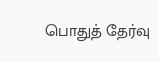பொதுத் தேர்வு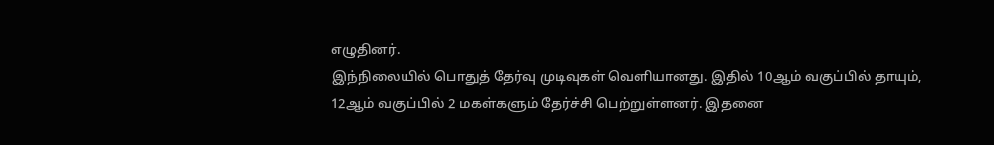எழுதினர்.
இந்நிலையில் பொதுத் தேர்வு முடிவுகள் வெளியானது. இதில் 10ஆம் வகுப்பில் தாயும், 12ஆம் வகுப்பில் 2 மகள்களும் தேர்ச்சி பெற்றுள்ளனர். இதனை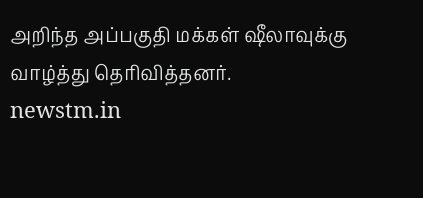அறிந்த அப்பகுதி மக்கள் ஷீலாவுக்கு வாழ்த்து தெரிவித்தனர்.
newstm.in